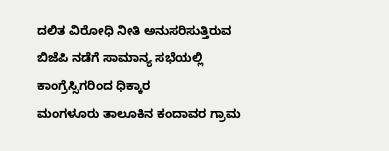ದಲಿತ ವಿರೋಧಿ ನೀತಿ ಅನುಸರಿಸುತ್ತಿರುವ ಬಿಜೆಪಿ ನಡೆಗೆ ಸಾಮಾನ್ಯ ಸಭೆಯಲ್ಲಿ ಕಾಂಗ್ರೆಸ್ಸಿಗರಿಂದ ಧಿಕ್ಕಾರ
ಮಂಗಳೂರು ತಾಲೂಕಿನ ಕಂದಾವರ ಗ್ರಾಮ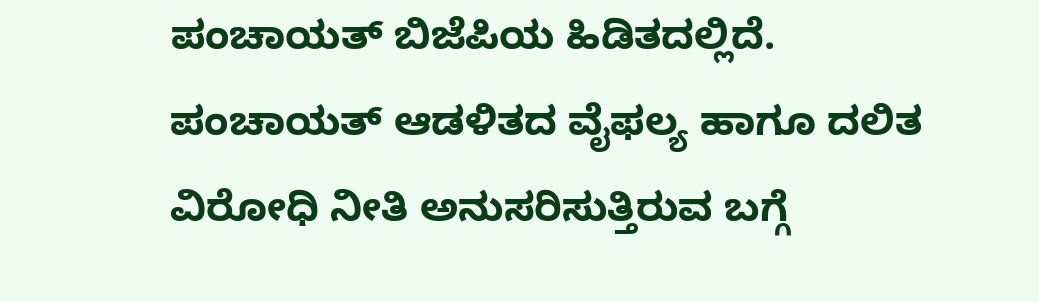ಪಂಚಾಯತ್ ಬಿಜೆಪಿಯ ಹಿಡಿತದಲ್ಲಿದೆ. ಪಂಚಾಯತ್ ಆಡಳಿತದ ವೈಫಲ್ಯ ಹಾಗೂ ದಲಿತ ವಿರೋಧಿ ನೀತಿ ಅನುಸರಿಸುತ್ತಿರುವ ಬಗ್ಗೆ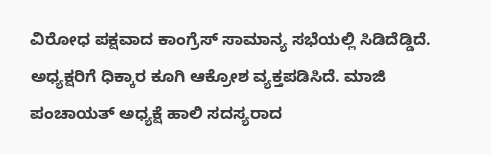ವಿರೋಧ ಪಕ್ಷವಾದ ಕಾಂಗ್ರೆಸ್ ಸಾಮಾನ್ಯ ಸಭೆಯಲ್ಲಿ ಸಿಡಿದೆಡ್ಡಿದೆ. ಅಧ್ಯಕ್ಷರಿಗೆ ಧಿಕ್ಕಾರ ಕೂಗಿ ಆಕ್ರೋಶ ವ್ಯಕ್ತಪಡಿಸಿದೆ. ಮಾಜಿ ಪಂಚಾಯತ್ ಅಧ್ಯಕ್ಷೆ ಹಾಲಿ ಸದಸ್ಯರಾದ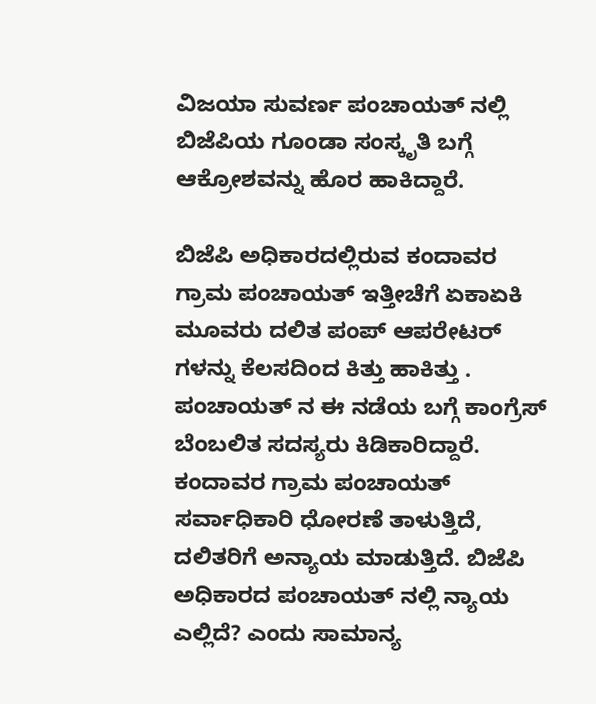ವಿಜಯಾ ಸುವರ್ಣ ಪಂಚಾಯತ್ ನಲ್ಲಿ ಬಿಜೆಪಿಯ ಗೂಂಡಾ ಸಂಸ್ಕೃತಿ ಬಗ್ಗೆ ಆಕ್ರೋಶವನ್ನು ಹೊರ ಹಾಕಿದ್ದಾರೆ.

ಬಿಜೆಪಿ ಅಧಿಕಾರದಲ್ಲಿರುವ ಕಂದಾವರ ಗ್ರಾಮ ಪಂಚಾಯತ್ ಇತ್ತೀಚೆಗೆ ಏಕಾಏಕಿ ಮೂವರು ದಲಿತ ಪಂಪ್ ಆಪರೇಟರ್ ಗಳನ್ನು ಕೆಲಸದಿಂದ ಕಿತ್ತು ಹಾಕಿತ್ತು . ಪಂಚಾಯತ್ ನ ಈ ನಡೆಯ ಬಗ್ಗೆ ಕಾಂಗ್ರೆಸ್ ಬೆಂಬಲಿತ ಸದಸ್ಯರು ಕಿಡಿಕಾರಿದ್ದಾರೆ. ಕಂದಾವರ ಗ್ರಾಮ ಪಂಚಾಯತ್ ಸರ್ವಾಧಿಕಾರಿ ಧೋರಣೆ ತಾಳುತ್ತಿದೆ, ದಲಿತರಿಗೆ ಅನ್ಯಾಯ ಮಾಡುತ್ತಿದೆ. ಬಿಜೆಪಿ ಅಧಿಕಾರದ ಪಂಚಾಯತ್ ನಲ್ಲಿ ನ್ಯಾಯ ಎಲ್ಲಿದೆ? ಎಂದು ಸಾಮಾನ್ಯ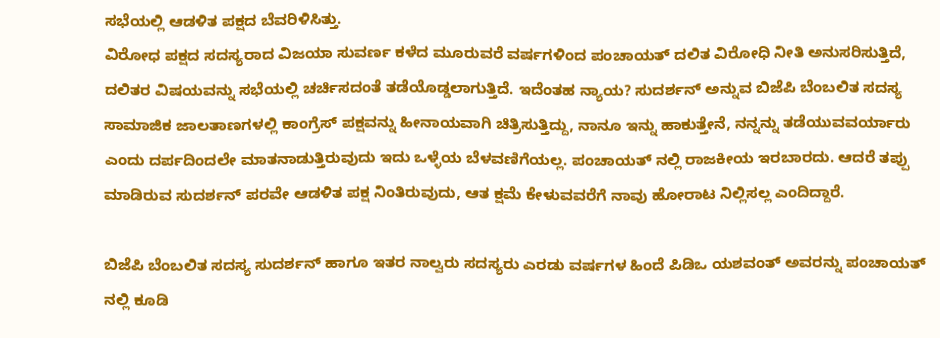ಸಭೆಯಲ್ಲಿ ಆಡಳಿತ ಪಕ್ಷದ ಬೆವರಿಳಿಸಿತ್ತು.
ವಿರೋಧ ಪಕ್ಷದ ಸದಸ್ಯರಾದ ವಿಜಯಾ ಸುವರ್ಣ ಕಳೆದ ಮೂರುವರೆ ವರ್ಷಗಳಿಂದ ಪಂಚಾಯತ್ ದಲಿತ ವಿರೋಧಿ ನೀತಿ ಅನುಸರಿಸುತ್ತಿದೆ, ದಲಿತರ ವಿಷಯವನ್ನು ಸಭೆಯಲ್ಲಿ ಚರ್ಚಿಸದಂತೆ ತಡೆಯೊಡ್ಡಲಾಗುತ್ತಿದೆ. ಇದೆಂತಹ ನ್ಯಾಯ? ಸುದರ್ಶನ್ ಅನ್ನುವ ಬಿಜೆಪಿ ಬೆಂಬಲಿತ ಸದಸ್ಯ ಸಾಮಾಜಿಕ ಜಾಲತಾಣಗಳಲ್ಲಿ ಕಾಂಗ್ರೆಸ್ ಪಕ್ಷವನ್ನು ಹೀನಾಯವಾಗಿ ಚಿತ್ರಿಸುತ್ತಿದ್ದು, ನಾನೂ ಇನ್ನು ಹಾಕುತ್ತೇನೆ, ನನ್ನನ್ನು ತಡೆಯುವವರ್ಯಾರು ಎಂದು ದರ್ಪದಿಂದಲೇ ಮಾತನಾಡುತ್ತಿರುವುದು ಇದು ಒಳ್ಳೆಯ ಬೆಳವಣಿಗೆಯಲ್ಲ. ಪಂಚಾಯತ್ ನಲ್ಲಿ ರಾಜಕೀಯ ಇರಬಾರದು. ಆದರೆ ತಪ್ಪು ಮಾಡಿರುವ ಸುದರ್ಶನ್ ಪರವೇ ಆಡಳಿತ ಪಕ್ಷ ನಿಂತಿರುವುದು, ಆತ ಕ್ಷಮೆ ಕೇಳುವವರೆಗೆ ನಾವು ಹೋರಾಟ ನಿಲ್ಲಿಸಲ್ಲ ಎಂದಿದ್ದಾರೆ.

ಬಿಜೆಪಿ ಬೆಂಬಲಿತ ಸದಸ್ಯ ಸುದರ್ಶನ್ ಹಾಗೂ ಇತರ ನಾಲ್ವರು ಸದಸ್ಯರು ಎರಡು ವರ್ಷಗಳ ಹಿಂದೆ ಪಿಡಿಒ ಯಶವಂತ್ ಅವರನ್ನು ಪಂಚಾಯತ್ ನಲ್ಲಿ ಕೂಡಿ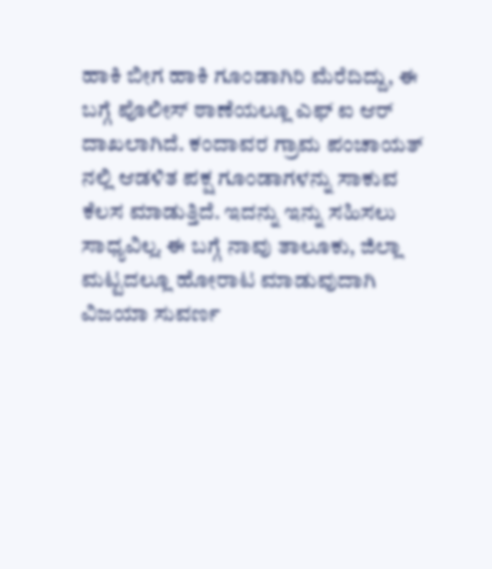ಹಾಕಿ ಬೀಗ ಹಾಕಿ ಗೂಂಡಾಗಿರಿ ಮೆರೆದಿದ್ದು, ಈ ಬಗ್ಗೆ ಪೊಲೀಸ್ ಠಾಣೆಯಲ್ಲೂ ಎಫ್ ಐ ಆರ್ ದಾಖಲಾಗಿದೆ. ಕಂದಾವರ ಗ್ರಾಮ ಪಂಚಾಯತ್ ನಲ್ಲಿ ಆಡಳಿತ ಪಕ್ಷ ಗೂಂಡಾಗಳನ್ನು ಸಾಕುವ ಕೆಲಸ ಮಾಡುತ್ತಿದೆ. ಇದನ್ನು ಇನ್ನು ಸಹಿಸಲು ಸಾಧ್ಯವಿಲ್ಲ. ಈ ಬಗ್ಗೆ ನಾವು ತಾಲೂಕು, ಜಿಲ್ಲಾ ಮಟ್ಟದಲ್ಲೂ ಹೋರಾಟ ಮಾಡುವುದಾಗಿ ವಿಜಯಾ ಸುವರ್ಣ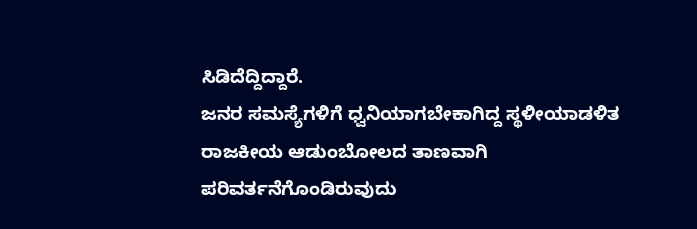ಸಿಡಿದೆದ್ದಿದ್ದಾರೆ.
ಜನರ ಸಮಸ್ಯೆಗಳಿಗೆ ಧ್ವನಿಯಾಗಬೇಕಾಗಿದ್ದ ಸ್ಥಳೀಯಾಡಳಿತ ರಾಜಕೀಯ ಆಡುಂಬೋಲದ ತಾಣವಾಗಿ ಪರಿವರ್ತನೆಗೊಂಡಿರುವುದು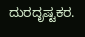ದುರದೃಷ್ಟಕರ.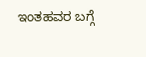ಇಂತಹವರ ಬಗ್ಗೆ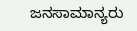ಜನಸಾಮಾನ್ಯರು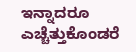ಇನ್ನಾದರೂ ಎಚ್ಚೆತ್ತುಕೊಂಡರೆ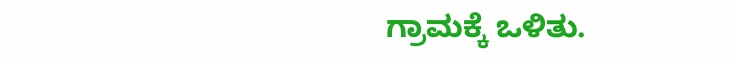ಗ್ರಾಮಕ್ಕೆ ಒಳಿತು.